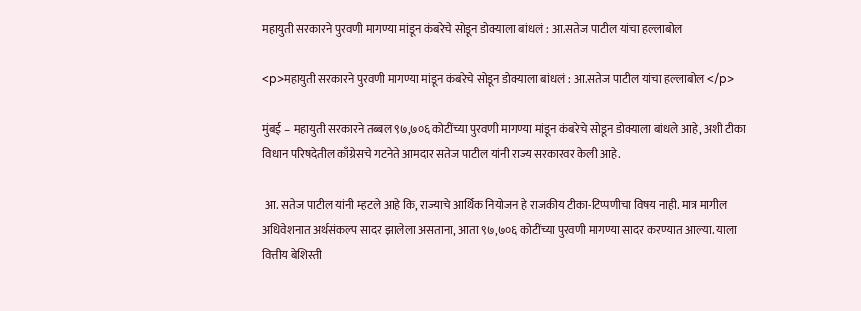महायुती सरकारने पुरवणी मागण्या मांडून कंबरेचे सोडून डोक्याला बांधलं : आ.सतेज पाटील यांचा हल्लाबोल

<p>महायुती सरकारने पुरवणी मागण्या मांडून कंबरेचे सोडून डोक्याला बांधलं : आ.सतेज पाटील यांचा हल्लाबोल </p>

मुंबई – महायुती सरकारने तब्बल ९७,७०६ कोटींच्या पुरवणी मागण्या मांडून कंबरेचे सोडून डोक्याला बांधले आहे, अशी टीका विधान परिषदेतील काँग्रेसचे गटनेते आमदार सतेज पाटील यांनी राज्य सरकारवर केली आहे.

 आ. सतेज पाटील यांनी म्हटले आहे कि, राज्याचे आर्थिक नियोजन हे राजकीय टीका-टिप्पणीचा विषय नाही. मात्र मागील अधिवेशनात अर्थसंकल्प सादर झालेला असताना, आता ९७,७०६ कोटींच्या पुरवणी मागण्या सादर करण्यात आल्या. याला वित्तीय बेशिस्ती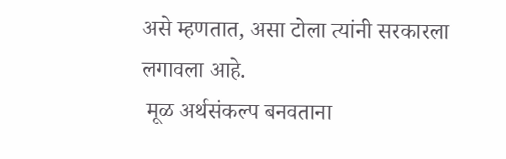असे म्हणतात, असा टोला त्यांनी सरकारला लगावला आहे.
 मूळ अर्थसंकल्प बनवताना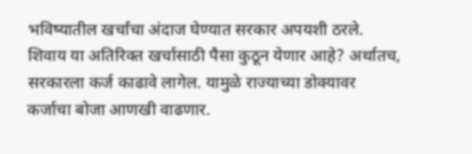भविष्यातील खर्चांचा अंदाज घेण्यात सरकार अपयशी ठरले. शिवाय या अतिरिक्त खर्चासाठी पैसा कुठून येणार आहे? अर्थातच, सरकारला कर्ज काढावे लागेल. यामुळे राज्याच्या डोक्यावर कर्जाचा बोजा आणखी वाढणार.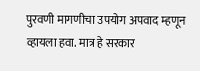पुरवणी मागणीचा उपयोग अपवाद म्हणून व्हायला हवा. मात्र हे सरकार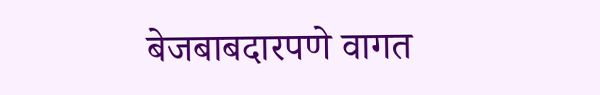बेजबाबदारपणे वागत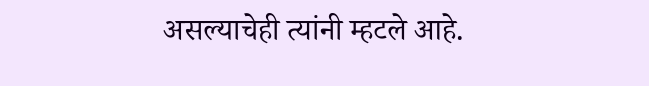असल्याचेही त्यांनी म्हटले आहे.